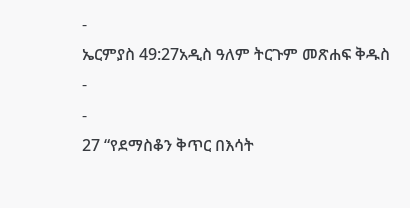-
ኤርምያስ 49:27አዲስ ዓለም ትርጉም መጽሐፍ ቅዱስ
-
-
27 “የደማስቆን ቅጥር በእሳት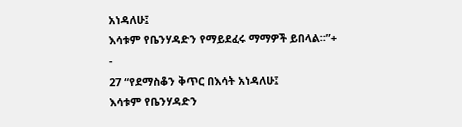አነዳለሁ፤
እሳቱም የቤንሃዳድን የማይደፈሩ ማማዎች ይበላል።”+
-
27 “የደማስቆን ቅጥር በእሳት አነዳለሁ፤
እሳቱም የቤንሃዳድን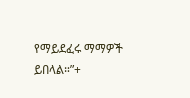የማይደፈሩ ማማዎች ይበላል።”+